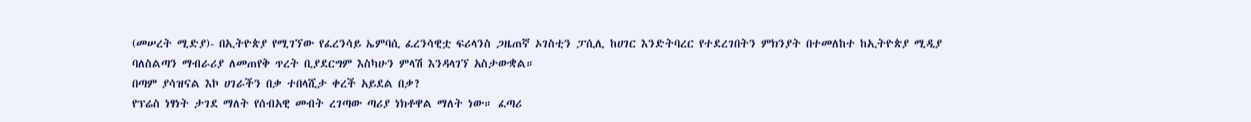(መሠረት ሚድያ)- በኢትዮጵያ የሚገኘው የፈረንሳይ ኤምባሲ ፈረንሳዊቷ ፍሪላንስ ጋዜጠኛ ኦገስቲን ፓሲሊ ከሀገር እንድትባረር የተደረገበትን ምክንያት በተመለከተ ከኢትዮጵያ ሚዲያ ባለስልጣን ማብራሪያ ለመጠየቅ ጥረት ቢያደርግም እስካሁን ምላሽ እንዳላገኘ አስታውቋል።
በጣም ያሳዝናል እኮ ሀገራችን በቃ ተበላሺታ ቀረች አይደል በቃ?
የፕሬስ ነፃነት ታገደ ማለት የሰብአዊ መብት ረገጣው ጣሪያ ነክቶዋል ማለት ነው። ፈጣሪ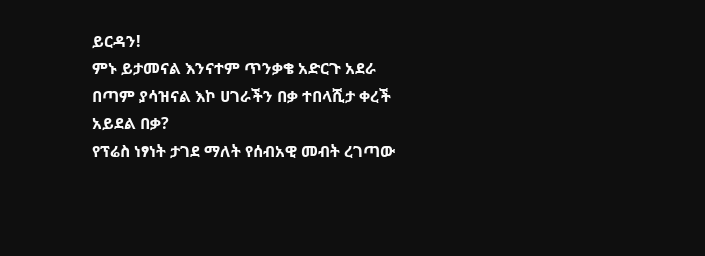ይርዳን!
ምኑ ይታመናል እንናተም ጥንቃቄ አድርጉ አደራ
በጣም ያሳዝናል እኮ ሀገራችን በቃ ተበላሺታ ቀረች አይደል በቃ?
የፕሬስ ነፃነት ታገደ ማለት የሰብአዊ መብት ረገጣው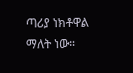ጣሪያ ነክቶዋል ማለት ነው።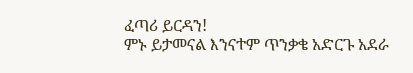ፈጣሪ ይርዳን!
ምኑ ይታመናል እንናተም ጥንቃቄ አድርጉ አደራ